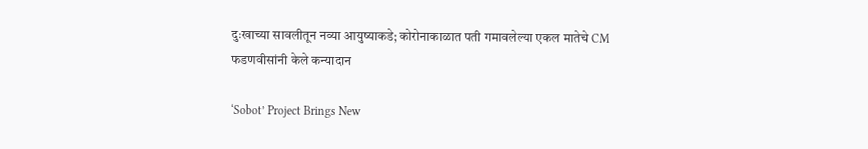दुःखाच्या सावलीतून नव्या आयुष्याकडे; कोरोनाकाळात पती गमावलेल्या एकल मातेचे CM फडणवीसांनी केले कन्यादान

‘Sobot’ Project Brings New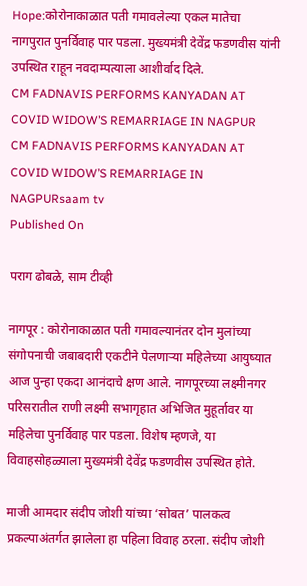Hope:कोरोनाकाळात पती गमावलेल्या एकल मातेचा नागपुरात पुनर्विवाह पार पडला. मुख्यमंत्री देवेंद्र फडणवीस यांनी उपस्थित राहून नवदाम्पत्याला आशीर्वाद दिले.
CM FADNAVIS PERFORMS KANYADAN AT COVID WIDOW’S REMARRIAGE IN NAGPUR
CM FADNAVIS PERFORMS KANYADAN AT COVID WIDOW’S REMARRIAGE IN NAGPURsaam tv
Published On

पराग ढोबळे, साम टीव्ही

नागपूर : कोरोनाकाळात पती गमावल्यानंतर दोन मुलांच्या संगोपनाची जबाबदारी एकटीने पेलणाऱ्या महिलेच्या आयुष्यात आज पुन्हा एकदा आनंदाचे क्षण आले. नागपूरच्या लक्ष्मीनगर परिसरातील राणी लक्ष्मी सभागृहात अभिजित मुहूर्तावर या महिलेचा पुनर्विवाह पार पडला. विशेष म्हणजे, या विवाहसोहळ्याला मुख्यमंत्री देवेंद्र फडणवीस उपस्थित होते.

माजी आमदार संदीप जोशी यांच्या ‘सोबत’ पालकत्व प्रकल्पाअंतर्गत झालेला हा पहिला विवाह ठरला. संदीप जोशी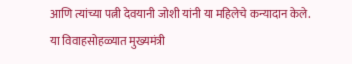आणि त्यांच्या पत्नी देवयानी जोशी यांनी या महिलेचे कन्यादान केले. या विवाहसोहळ्यात मुख्यमंत्री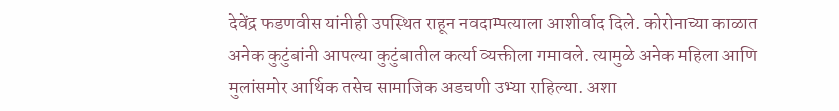देवेंद्र फडणवीस यांनीही उपस्थित राहून नवदाम्पत्याला आशीर्वाद दिले. कोरोनाच्या काळात अनेक कुटुंबांनी आपल्या कुटुंबातील कर्त्या व्यक्तीला गमावले. त्यामुळे अनेक महिला आणि मुलांसमोर आर्थिक तसेच सामाजिक अडचणी उभ्या राहिल्या. अशा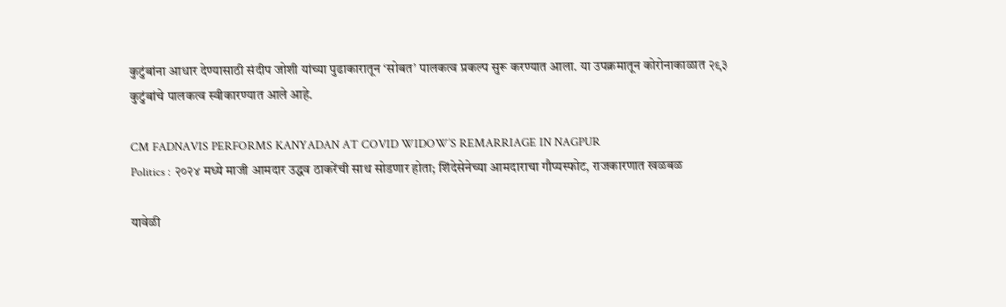कुटुंबांना आधार देण्यासाठी संदीप जोशी यांच्या पुढाकारातून ‘सोबत’ पालकत्व प्रकल्प सुरू करण्यात आला. या उपक्रमातून कोरोनाकाळात २९३ कुटुंबांचे पालकत्व स्वीकारण्यात आले आहे.

CM FADNAVIS PERFORMS KANYADAN AT COVID WIDOW’S REMARRIAGE IN NAGPUR
Politics : २०२४ मध्ये माजी आमदार उद्धव ठाकरेंची साथ सोडणार होता; शिंदेसेनेच्या आमदाराचा गौप्यस्फोट, राजकारणात खळबळ

यावेळी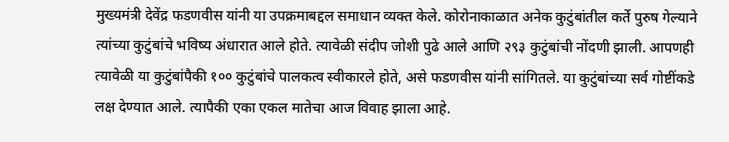मुख्यमंत्री देवेंद्र फडणवीस यांनी या उपक्रमाबद्दल समाधान व्यक्त केले. कोरोनाकाळात अनेक कुटुंबांतील कर्ते पुरुष गेल्याने त्यांच्या कुटुंबांचे भविष्य अंधारात आले होते. त्यावेळी संदीप जोशी पुढे आले आणि २९३ कुटुंबांची नोंदणी झाली. आपणही त्यावेळी या कुटुंबांपैकी १०० कुटुंबांचे पालकत्व स्वीकारले होते, असे फडणवीस यांनी सांगितले. या कुटुंबांच्या सर्व गोष्टींकडे लक्ष देण्यात आले. त्यापैकी एका एकल मातेचा आज विवाह झाला आहे.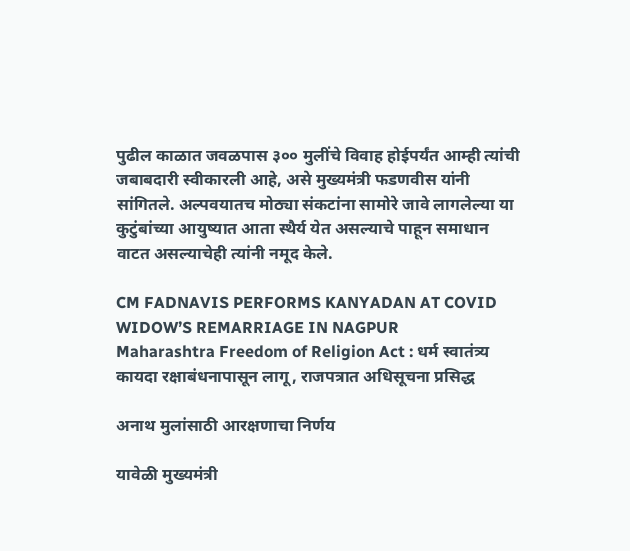पुढील काळात जवळपास ३०० मुलींचे विवाह होईपर्यंत आम्ही त्यांची जबाबदारी स्वीकारली आहे, असे मुख्यमंत्री फडणवीस यांनी सांगितले. अल्पवयातच मोठ्या संकटांना सामोरे जावे लागलेल्या या कुटुंबांच्या आयुष्यात आता स्थैर्य येत असल्याचे पाहून समाधान वाटत असल्याचेही त्यांनी नमूद केले.

CM FADNAVIS PERFORMS KANYADAN AT COVID WIDOW’S REMARRIAGE IN NAGPUR
Maharashtra Freedom of Religion Act : धर्म स्वातंत्र्य कायदा रक्षाबंधनापासून लागू, राजपत्रात अधिसूचना प्रसिद्ध

अनाथ मुलांसाठी आरक्षणाचा निर्णय

यावेळी मुख्यमंत्री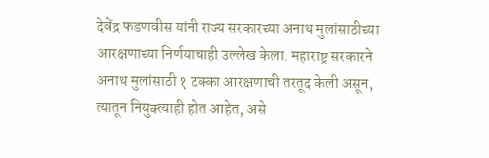देवेंद्र फडणवीस यांनी राज्य सरकारच्या अनाथ मुलांसाठीच्या आरक्षणाच्या निर्णयाचाही उल्लेख केला. महाराष्ट्र सरकारने अनाथ मुलांसाठी १ टक्का आरक्षणाची तरतूद केली असून, त्यातून नियुक्त्याही होत आहेत, असे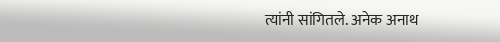त्यांनी सांगितले. अनेक अनाथ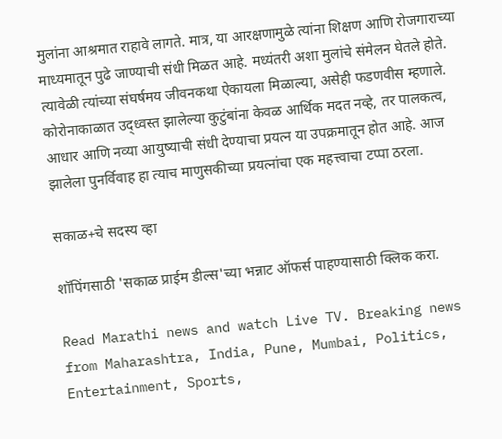मुलांना आश्रमात राहावे लागते. मात्र, या आरक्षणामुळे त्यांना शिक्षण आणि रोजगाराच्या माध्यमातून पुढे जाण्याची संधी मिळत आहे. मध्यंतरी अशा मुलांचे संमेलन घेतले होते. त्यावेळी त्यांच्या संघर्षमय जीवनकथा ऐकायला मिळाल्या, असेही फडणवीस म्हणाले. कोरोनाकाळात उद्ध्वस्त झालेल्या कुटुंबांना केवळ आर्थिक मदत नव्हे, तर पालकत्व, आधार आणि नव्या आयुष्याची संधी देण्याचा प्रयत्न या उपक्रमातून होत आहे. आज झालेला पुनर्विवाह हा त्याच माणुसकीच्या प्रयत्नांचा एक महत्त्वाचा टप्पा ठरला.

सकाळ+चे सदस्य व्हा

शॉपिंगसाठी 'सकाळ प्राईम डील्स'च्या भन्नाट ऑफर्स पाहण्यासाठी क्लिक करा.

Read Marathi news and watch Live TV. Breaking news from Maharashtra, India, Pune, Mumbai, Politics, Entertainment, Sports,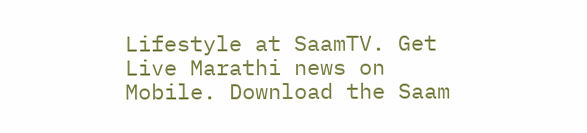Lifestyle at SaamTV. Get Live Marathi news on Mobile. Download the Saam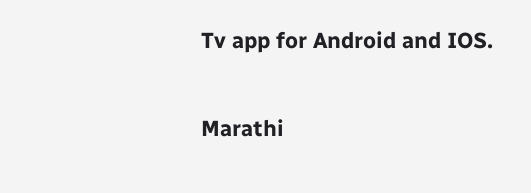Tv app for Android and IOS.

Marathi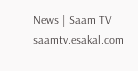News | Saam TV
saamtv.esakal.com